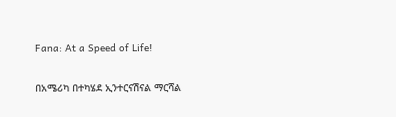Fana: At a Speed of Life!

በአሜሪካ በተካሄደ ኢንተርናሽናል ማርሻል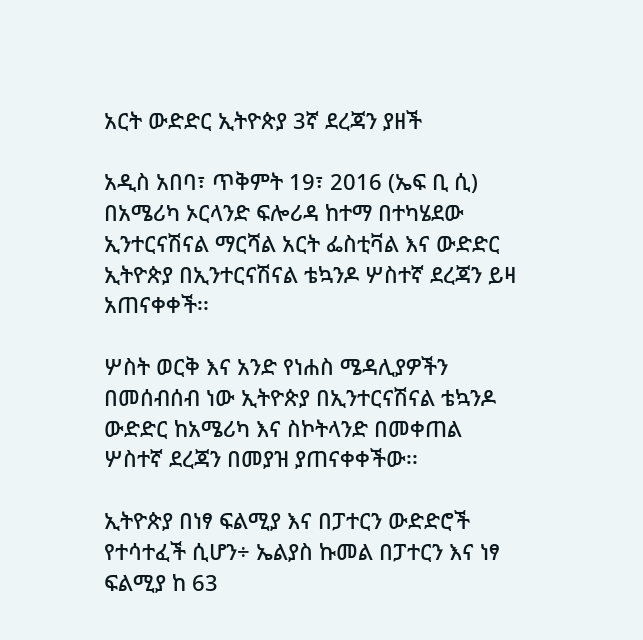አርት ውድድር ኢትዮጵያ 3ኛ ደረጃን ያዘች

አዲስ አበባ፣ ጥቅምት 19፣ 2016 (ኤፍ ቢ ሲ) በአሜሪካ ኦርላንድ ፍሎሪዳ ከተማ በተካሄደው ኢንተርናሽናል ማርሻል አርት ፌስቲቫል እና ውድድር ኢትዮጵያ በኢንተርናሽናል ቴኳንዶ ሦስተኛ ደረጃን ይዛ አጠናቀቀች፡፡

ሦስት ወርቅ እና አንድ የነሐስ ሜዳሊያዎችን በመሰብሰብ ነው ኢትዮጵያ በኢንተርናሽናል ቴኳንዶ ውድድር ከአሜሪካ እና ስኮትላንድ በመቀጠል ሦስተኛ ደረጃን በመያዝ ያጠናቀቀችው፡፡

ኢትዮጵያ በነፃ ፍልሚያ እና በፓተርን ውድድሮች የተሳተፈች ሲሆን÷ ኤልያስ ኩመል በፓተርን እና ነፃ ፍልሚያ ከ 63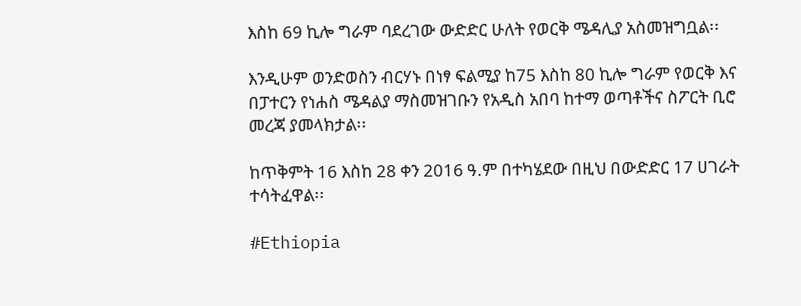እስከ 69 ኪሎ ግራም ባደረገው ውድድር ሁለት የወርቅ ሜዳሊያ አስመዝግቧል፡፡

እንዲሁም ወንድወስን ብርሃኑ በነፃ ፍልሚያ ከ75 እስከ 80 ኪሎ ግራም የወርቅ እና በፓተርን የነሐስ ሜዳልያ ማስመዝገቡን የአዲስ አበባ ከተማ ወጣቶችና ስፖርት ቢሮ መረጃ ያመላክታል፡፡

ከጥቅምት 16 እስከ 28 ቀን 2016 ዓ.ም በተካሄደው በዚህ በውድድር 17 ሀገራት ተሳትፈዋል፡፡

#Ethiopia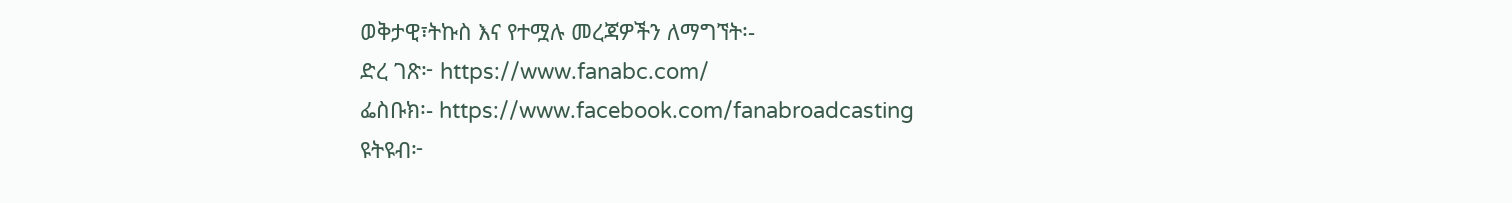ወቅታዊ፣ትኩስ እና የተሟሉ መረጃዎችን ለማግኘት፡-
ድረ ገጽ፦ https://www.fanabc.com/
ፌስቡክ፡- https://www.facebook.com/fanabroadcasting
ዩትዩብ፦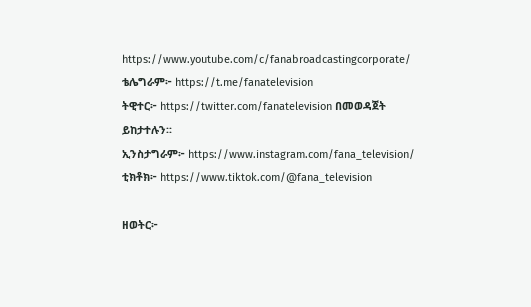https://www.youtube.com/c/fanabroadcastingcorporate/
ቴሌግራም፦ https://t.me/fanatelevision
ትዊተር፦ https://twitter.com/fanatelevision በመወዳጀት ይከታተሉን፡፡
ኢንስታግራም፦ https://www.instagram.com/fana_television/
ቲክቶክ፦ https://www.tiktok.com/@fana_television

ዘወትር፦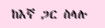ከእኛ ጋር ስላሉ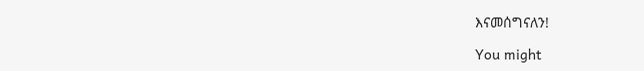እናመሰግናለን!

You might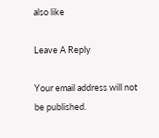also like

Leave A Reply

Your email address will not be published.